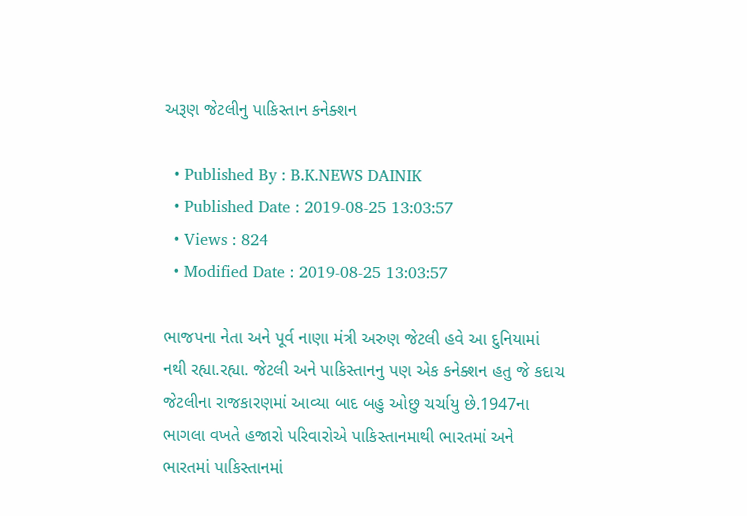અરૂણ જેટલીનુ પાકિસ્તાન કનેક્શન

  • Published By : B.K.NEWS DAINIK
  • Published Date : 2019-08-25 13:03:57
  • Views : 824
  • Modified Date : 2019-08-25 13:03:57

ભાજપના નેતા અને પૂર્વ નાણા મંત્રી અરુણ જેટલી હવે આ દુનિયામાં નથી રહ્યા.રહ્યા. જેટલી અને પાકિસ્તાનનુ પણ એક કનેક્શન હતુ જે કદાચ જેટલીના રાજકારણમાં આવ્યા બાદ બહુ ઓછુ ચર્ચાયુ છે.1947ના ભાગલા વખતે હજારો પરિવારોએ પાકિસ્તાનમાથી ભારતમાં અને ભારતમાં પાકિસ્તાનમાં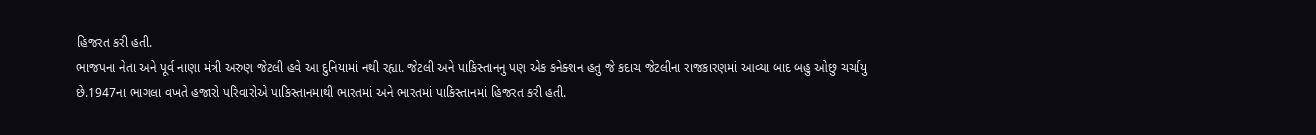હિજરત કરી હતી.
ભાજપના નેતા અને પૂર્વ નાણા મંત્રી અરુણ જેટલી હવે આ દુનિયામાં નથી રહ્યા. જેટલી અને પાકિસ્તાનનુ પણ એક કનેક્શન હતુ જે કદાચ જેટલીના રાજકારણમાં આવ્યા બાદ બહુ ઓછુ ચર્ચાયુ છે.1947ના ભાગલા વખતે હજારો પરિવારોએ પાકિસ્તાનમાથી ભારતમાં અને ભારતમાં પાકિસ્તાનમાં હિજરત કરી હતી.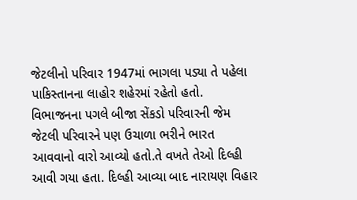જેટલીનો પરિવાર 1947માં ભાગલા પડ્યા તે પહેલા પાકિસ્તાનના લાહોર શહેરમાં રહેતો હતો. વિભાજનના પગલે બીજા સેંકડો પરિવારની જેમ જેટલી પરિવારને પણ ઉચાળા ભરીને ભારત આવવાનો વારો આવ્યો હતો.તે વખતે તેઓ દિલ્હી આવી ગયા હતા. દિલ્હી આવ્યા બાદ નારાયણ વિહાર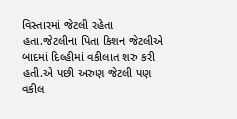વિસ્તારમાં જેટલી રહેતા હતા.જેટલીના પિતા કિશન જેટલીએ બાદમાં દિલ્હીમાં વકીલાત શરુ કરી હતી.એ પછી અરુણ જેટલી પણ વકીલ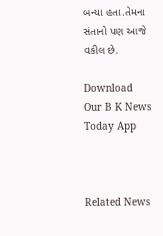બન્યા હતા.તેમના સંતાનો પણ આજે વકીલ છે.

Download Our B K News Today App



Related News